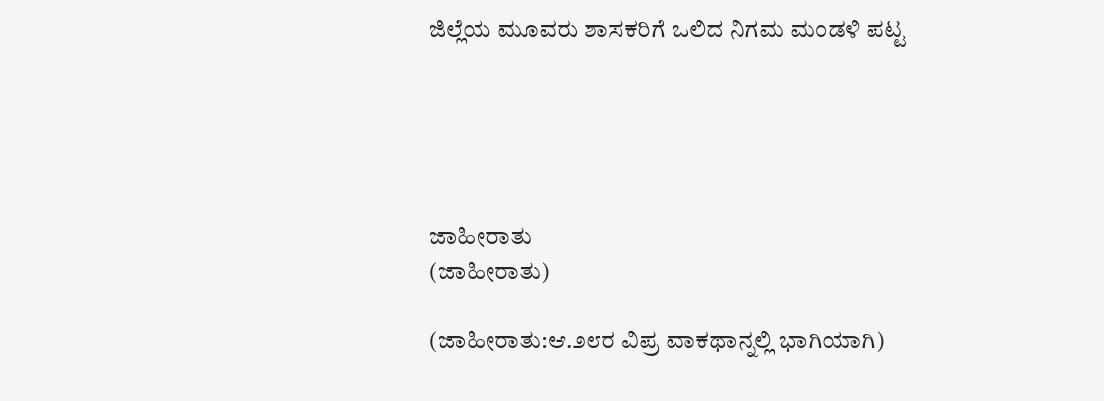ಜಿಲ್ಲೆಯ ಮೂವರು ಶಾಸಕರಿಗೆ ಒಲಿದ ನಿಗಮ ಮಂಡಳಿ ಪಟ್ಟ





ಜಾಹೀರಾತು
(ಜಾಹೀರಾತು)

(ಜಾಹೀರಾತು:ಆ.೨೮ರ ವಿಪ್ರ ವಾಕಥಾನ್ನಲ್ಲಿ ಭಾಗಿಯಾಗಿ)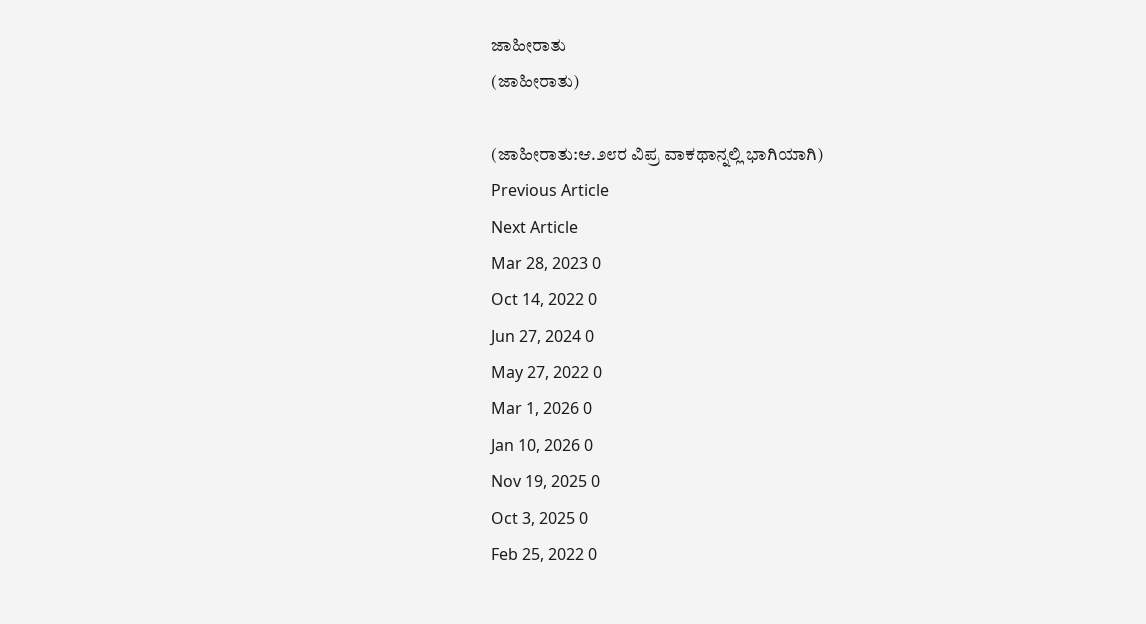ಜಾಹೀರಾತು
(ಜಾಹೀರಾತು)

(ಜಾಹೀರಾತು:ಆ.೨೮ರ ವಿಪ್ರ ವಾಕಥಾನ್ನಲ್ಲಿ ಭಾಗಿಯಾಗಿ)
Previous Article
Next Article
Mar 28, 2023 0
Oct 14, 2022 0
Jun 27, 2024 0
May 27, 2022 0
Mar 1, 2026 0
Jan 10, 2026 0
Nov 19, 2025 0
Oct 3, 2025 0
Feb 25, 2022 0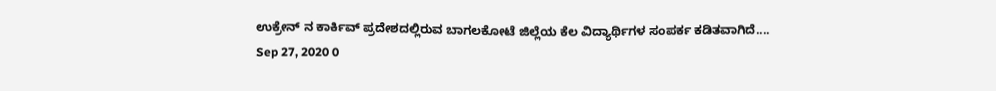ಉಕ್ರೇನ್ ನ ಕಾರ್ಕಿವ್ ಪ್ರದೇಶದಲ್ಲಿರುವ ಬಾಗಲಕೋಟೆ ಜಿಲ್ಲೆಯ ಕೆಲ ವಿದ್ಯಾರ್ಥಿಗಳ ಸಂಪರ್ಕ ಕಡಿತವಾಗಿದೆ....
Sep 27, 2020 0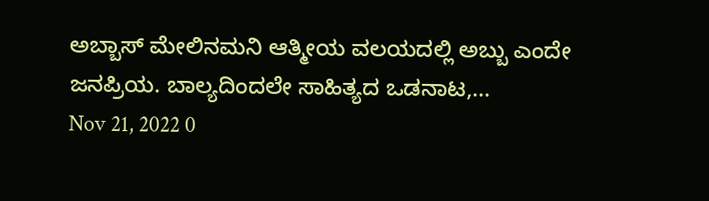ಅಬ್ಬಾಸ್ ಮೇಲಿನಮನಿ ಆತ್ಮೀಯ ವಲಯದಲ್ಲಿ ಅಬ್ಬು ಎಂದೇ ಜನಪ್ರಿಯ. ಬಾಲ್ಯದಿಂದಲೇ ಸಾಹಿತ್ಯದ ಒಡನಾಟ,...
Nov 21, 2022 0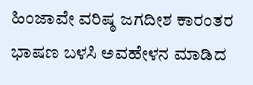ಹಿಂಜಾವೇ ವರಿಷ್ಠ ಜಗದೀಶ ಕಾರಂತರ ಭಾಷಣ ಬಳಸಿ ಅವಹೇಳನ ಮಾಡಿದ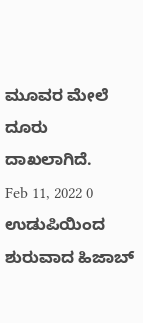ಮೂವರ ಮೇಲೆ ದೂರು ದಾಖಲಾಗಿದೆ.
Feb 11, 2022 0
ಉಡುಪಿಯಿಂದ ಶುರುವಾದ ಹಿಜಾಬ್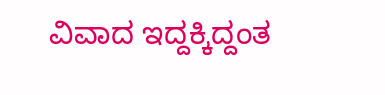ವಿವಾದ ಇದ್ದಕ್ಕಿದ್ದಂತ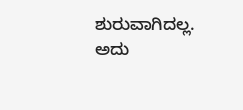ಶುರುವಾಗಿದಲ್ಲ. ಅದು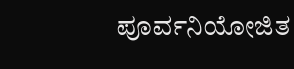ಪೂರ್ವನಿಯೋಜಿತ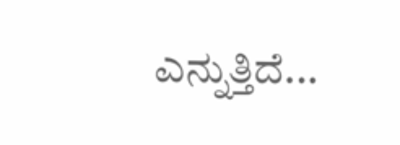ಎನ್ನುತ್ತಿದೆ...